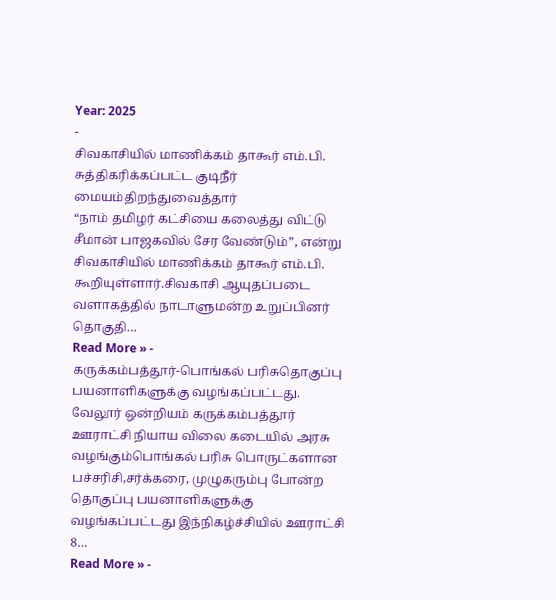Year: 2025
-
சிவகாசியில் மாணிக்கம் தாகூர் எம்.பி. சுத்திகரிக்கப்பட்ட குடிநீர் மையம்திறந்துவைத்தார்
“நாம் தமிழர் கட்சியை கலைத்து விட்டு சீமான் பாஜகவில் சேர வேண்டும்”, என்று சிவகாசியில் மாணிக்கம் தாகூர் எம்.பி. கூறியுள்ளார்.சிவகாசி ஆயுதப்படை வளாகத்தில் நாடாளுமன்ற உறுப்பினர் தொகுதி…
Read More » -
கருக்கம்பத்தூர்-பொங்கல் பரிசுதொகுப்பு பயனாளிகளுக்கு வழங்கப்பட்டது.
வேலூர் ஒன்றியம் கருக்கம்பத்தூர் ஊராட்சி நியாய விலை கடையில் அரசு வழங்கும்பொங்கல் பரிசு பொருட்களான பச்சரிசி,சர்க்கரை, முழுகரும்பு போன்ற தொகுப்பு பயனாளிகளுக்கு வழங்கப்பட்டது இந்நிகழ்ச்சியில் ஊராட்சி 8…
Read More » -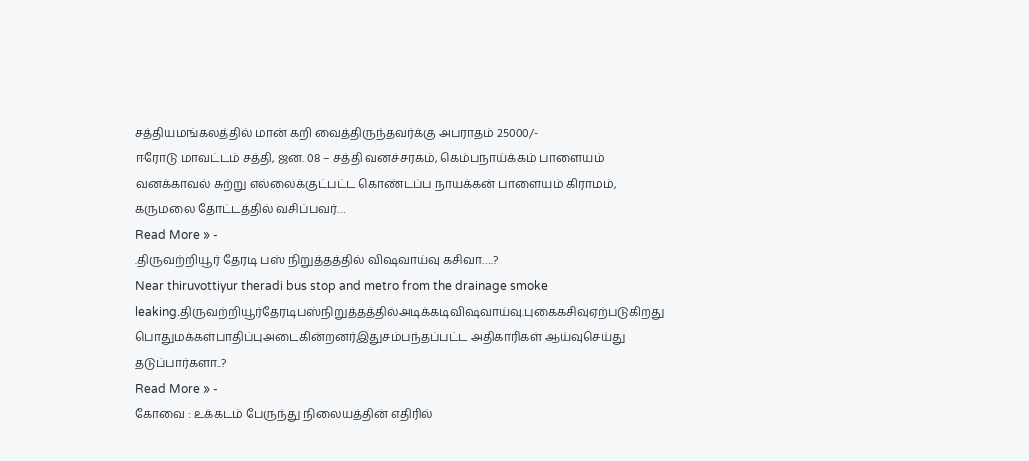சத்தியமங்கலத்தில் மான் கறி வைத்திருந்தவர்க்கு அபராதம் 25000/-
ஈரோடு மாவட்டம் சத்தி, ஜன. 08 – சத்தி வனச்சரகம், கெம்பநாய்க்கம் பாளையம் வனக்காவல் சுற்று எல்லைக்குட்பட்ட கொண்டப்ப நாயக்கன் பாளையம் கிராமம், கருமலை தோட்டத்தில் வசிப்பவர்…
Read More » -
.திருவற்றியூர் தேரடி பஸ் நிறுத்தத்தில் விஷவாய்வு கசிவா….?
Near thiruvottiyur theradi bus stop and metro from the drainage smoke leaking.திருவற்றியூர்தேரடிபஸ்நிறுத்தத்தில்அடிக்கடிவிஷவாய்வு.புகைகசிவுஏற்படுகிறது பொதுமக்கள்பாதிப்புஅடைகின்றனர்இதுசம்பந்தப்பட்ட அதிகாரிகள் ஆய்வுசெய்து தடுப்பார்களா..?
Read More » -
கோவை : உக்கடம் பேருந்து நிலையத்தின் எதிரில்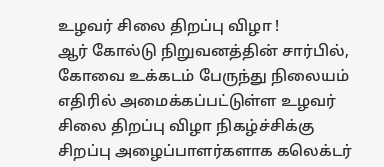உழவர் சிலை திறப்பு விழா !
ஆர் கோல்டு நிறுவனத்தின் சார்பில், கோவை உக்கடம் பேருந்து நிலையம் எதிரில் அமைக்கப்பட்டுள்ள உழவர் சிலை திறப்பு விழா நிகழ்ச்சிக்கு சிறப்பு அழைப்பாளர்களாக கலெக்டர்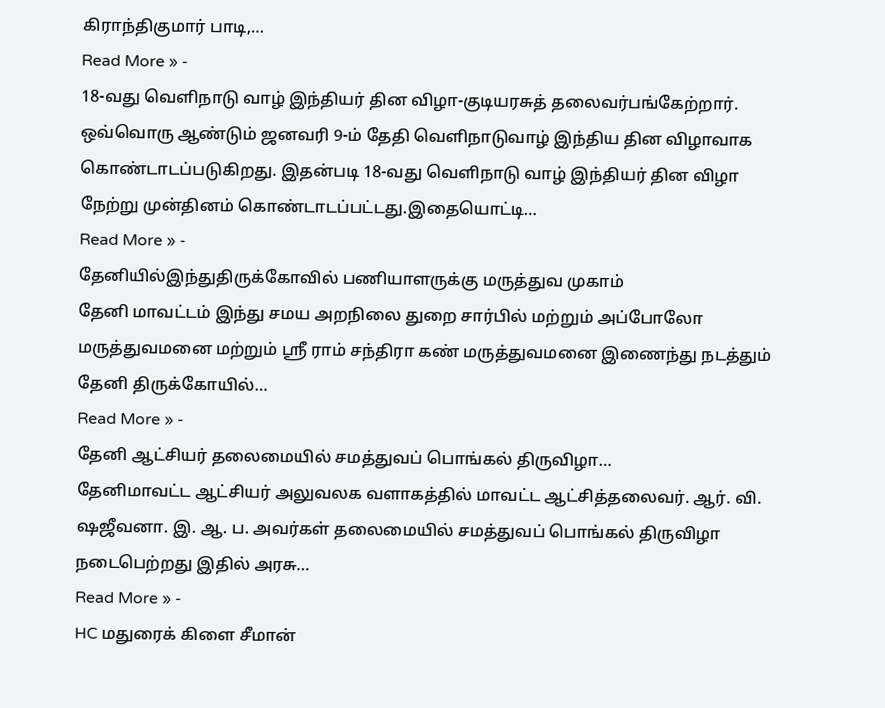கிராந்திகுமார் பாடி,…
Read More » -
18-வது வெளிநாடு வாழ் இந்தியர் தின விழா-குடியரசுத் தலைவர்பங்கேற்றார்.
ஒவ்வொரு ஆண்டும் ஜனவரி 9-ம் தேதி வெளிநாடுவாழ் இந்திய தின விழாவாக கொண்டாடப்படுகிறது. இதன்படி 18-வது வெளிநாடு வாழ் இந்தியர் தின விழா நேற்று முன்தினம் கொண்டாடப்பட்டது.இதையொட்டி…
Read More » -
தேனியில்இந்துதிருக்கோவில் பணியாளருக்கு மருத்துவ முகாம்
தேனி மாவட்டம் இந்து சமய அறநிலை துறை சார்பில் மற்றும் அப்போலோ மருத்துவமனை மற்றும் ஸ்ரீ ராம் சந்திரா கண் மருத்துவமனை இணைந்து நடத்தும் தேனி திருக்கோயில்…
Read More » -
தேனி ஆட்சியர் தலைமையில் சமத்துவப் பொங்கல் திருவிழா…
தேனிமாவட்ட ஆட்சியர் அலுவலக வளாகத்தில் மாவட்ட ஆட்சித்தலைவர். ஆர். வி. ஷஜீவனா. இ. ஆ. ப. அவர்கள் தலைமையில் சமத்துவப் பொங்கல் திருவிழா நடைபெற்றது இதில் அரசு…
Read More » -
HC மதுரைக் கிளை சீமான்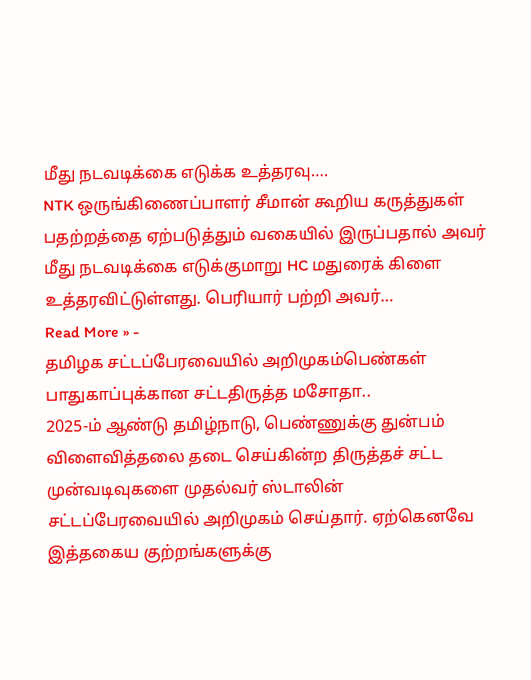மீது நடவடிக்கை எடுக்க உத்தரவு….
NTK ஒருங்கிணைப்பாளர் சீமான் கூறிய கருத்துகள் பதற்றத்தை ஏற்படுத்தும் வகையில் இருப்பதால் அவர் மீது நடவடிக்கை எடுக்குமாறு HC மதுரைக் கிளை உத்தரவிட்டுள்ளது. பெரியார் பற்றி அவர்…
Read More » -
தமிழக சட்டப்பேரவையில் அறிமுகம்பெண்கள் பாதுகாப்புக்கான சட்டதிருத்த மசோதா..
2025-ம் ஆண்டு தமிழ்நாடு, பெண்ணுக்கு துன்பம் விளைவித்தலை தடை செய்கின்ற திருத்தச் சட்ட முன்வடிவுகளை முதல்வர் ஸ்டாலின் சட்டப்பேரவையில் அறிமுகம் செய்தார். ஏற்கெனவே இத்தகைய குற்றங்களுக்கு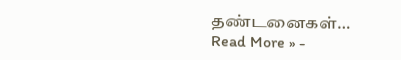தண்டனைகள்…
Read More » -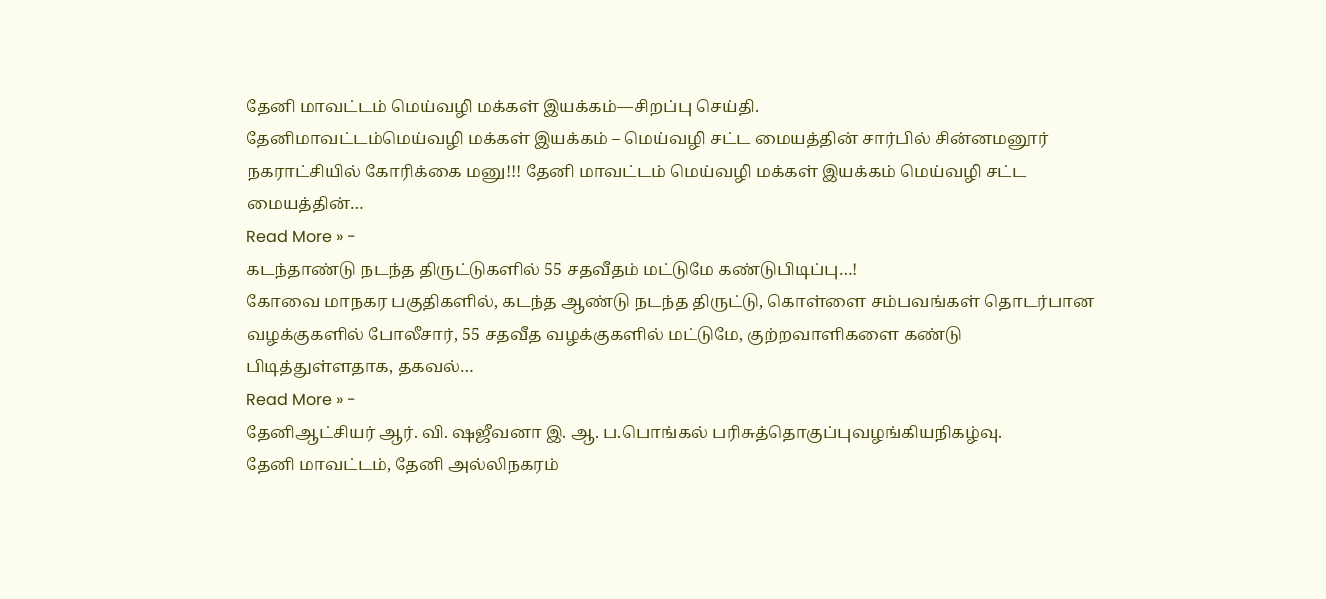தேனி மாவட்டம் மெய்வழி மக்கள் இயக்கம்—சிறப்பு செய்தி.
தேனிமாவட்டம்மெய்வழி மக்கள் இயக்கம் – மெய்வழி சட்ட மையத்தின் சார்பில் சின்னமனூர் நகராட்சியில் கோரிக்கை மனு!!! தேனி மாவட்டம் மெய்வழி மக்கள் இயக்கம் மெய்வழி சட்ட மையத்தின்…
Read More » -
கடந்தாண்டு நடந்த திருட்டுகளில் 55 சதவீதம் மட்டுமே கண்டுபிடிப்பு…!
கோவை மாநகர பகுதிகளில், கடந்த ஆண்டு நடந்த திருட்டு, கொள்ளை சம்பவங்கள் தொடர்பான வழக்குகளில் போலீசார், 55 சதவீத வழக்குகளில் மட்டுமே, குற்றவாளிகளை கண்டு பிடித்துள்ளதாக, தகவல்…
Read More » -
தேனிஆட்சியர் ஆர். வி. ஷஜீவனா இ. ஆ. ப.பொங்கல் பரிசுத்தொகுப்புவழங்கியநிகழ்வு.
தேனி மாவட்டம், தேனி அல்லிநகரம்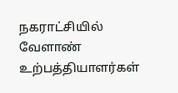நகராட்சியில் வேளாண் உற்பத்தியாளர்கள்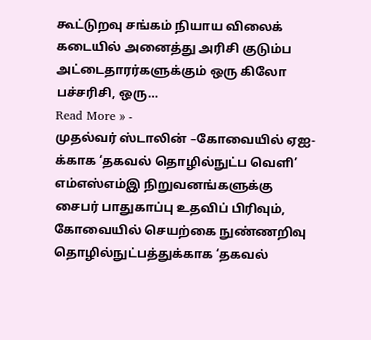கூட்டுறவு சங்கம் நியாய விலைக் கடையில் அனைத்து அரிசி குடும்ப அட்டைதாரர்களுக்கும் ஒரு கிலோ பச்சரிசி, ஒரு…
Read More » -
முதல்வர் ஸ்டாலின் –கோவையில் ஏஐ-க்காக ‘தகவல் தொழில்நுட்ப வெளி’
எம்எஸ்எம்இ நிறுவனங்களுக்கு சைபர் பாதுகாப்பு உதவிப் பிரிவும், கோவையில் செயற்கை நுண்ணறிவு தொழில்நுட்பத்துக்காக ‘தகவல்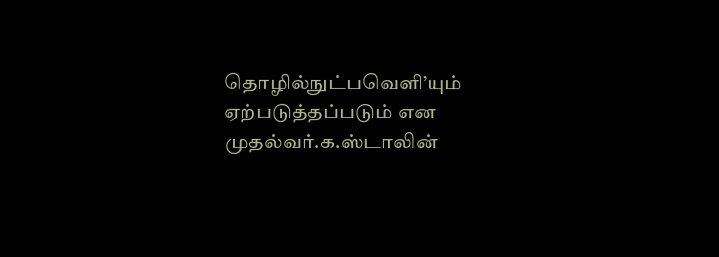தொழில்நுட்பவெளி’யும் ஏற்படுத்தப்படும் என முதல்வர்.க.ஸ்டாலின்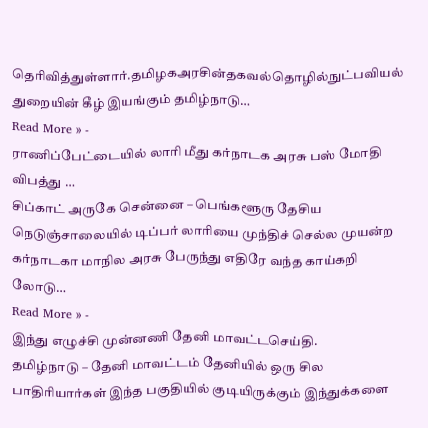தெரிவித்துள்ளார்.தமிழகஅரசின்தகவல்தொழில்நுட்பவியல் துறையின் கீழ் இயங்கும் தமிழ்நாடு…
Read More » -
ராணிப்பேட்டையில் லாரி மீது கர்நாடக அரசு பஸ் மோதி விபத்து …
சிப்காட் அருகே சென்னை – பெங்களூரு தேசிய நெடுஞ்சாலையில் டிப்பர் லாரியை முந்திச் செல்ல முயன்ற கர்நாடகா மாநில அரசு பேருந்து எதிரே வந்த காய்கறி லோடு…
Read More » -
இந்து எழுச்சி முன்னணி தேனி மாவட்டசெய்தி.
தமிழ்நாடு – தேனி மாவட்டம் தேனியில் ஒரு சில பாதிரியார்கள் இந்த பகுதியில் குடியிருக்கும் இந்துக்களை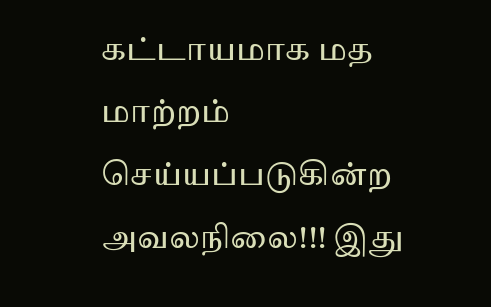கட்டாயமாக மத மாற்றம் செய்யப்படுகின்ற அவலநிலை!!! இது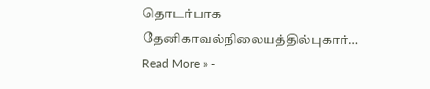தொடர்பாக தேனிகாவல்நிலையத்தில்புகார்…
Read More » -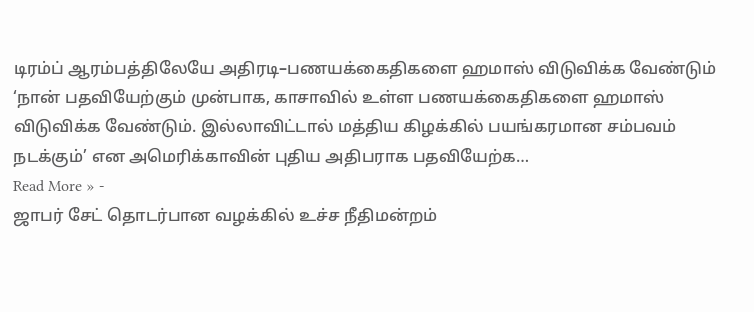டிரம்ப் ஆரம்பத்திலேயே அதிரடி–பணயக்கைதிகளை ஹமாஸ் விடுவிக்க வேண்டும்
‘நான் பதவியேற்கும் முன்பாக, காசாவில் உள்ள பணயக்கைதிகளை ஹமாஸ் விடுவிக்க வேண்டும். இல்லாவிட்டால் மத்திய கிழக்கில் பயங்கரமான சம்பவம் நடக்கும்’ என அமெரிக்காவின் புதிய அதிபராக பதவியேற்க…
Read More » -
ஜாபர் சேட் தொடர்பான வழக்கில் உச்ச நீதிமன்றம்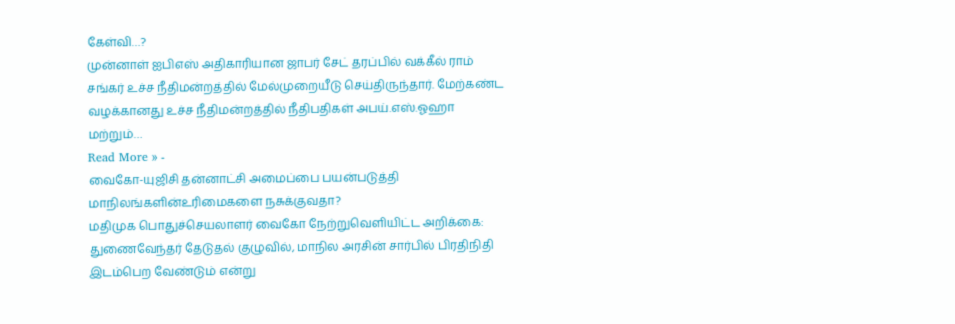கேள்வி…?
முன்னாள் ஐபிஎஸ் அதிகாரியான ஜாபர் சேட் தரப்பில் வக்கீல் ராம் சங்கர் உச்ச நீதிமன்றத்தில் மேல்முறையீடு செய்திருந்தார். மேற்கண்ட வழக்கானது உச்ச நீதிமன்றத்தில் நீதிபதிகள் அபய்.எஸ்.ஓஹா மற்றும்…
Read More » -
வைகோ-யுஜிசி தன்னாட்சி அமைப்பை பயன்படுத்தி மாநிலங்களின்உரிமைகளை நசுக்குவதா?
மதிமுக பொதுச்செயலாளர் வைகோ நேற்றுவெளியிட்ட அறிக்கை: துணைவேந்தர் தேடுதல் குழுவில், மாநில அரசின் சார்பில் பிரதிநிதி இடம்பெற வேண்டும் என்று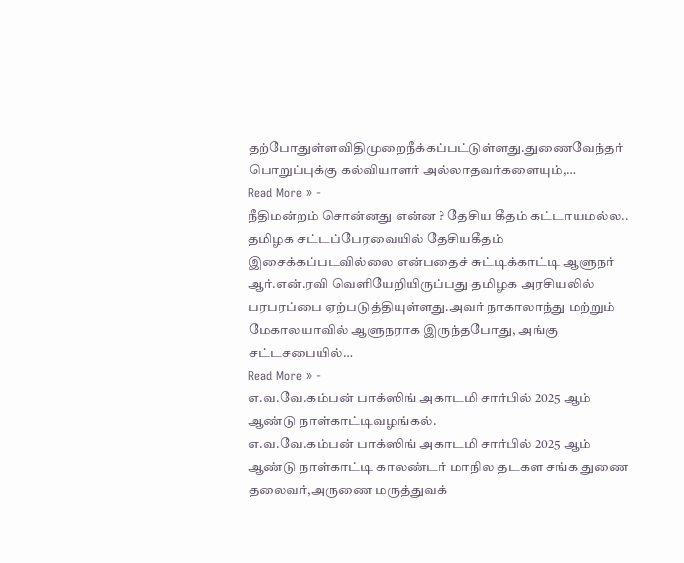தற்போதுள்ளவிதிமுறைநீக்கப்பட்டுள்ளது.துணைவேந்தர் பொறுப்புக்கு கல்வியாளர் அல்லாதவர்களையும்,…
Read More » -
நீதிமன்றம் சொன்னது என்ன ? தேசிய கீதம் கட்டாயமல்ல..
தமிழக சட்டப்பேரவையில் தேசியகீதம் இசைக்கப்படவில்லை என்பதைச் சுட்டிக்காட்டி ஆளுநர் ஆர்.என்.ரவி வெளியேறியிருப்பது தமிழக அரசியலில் பரபரப்பை ஏற்படுத்தியுள்ளது.அவர் நாகாலாந்து மற்றும் மேகாலயாவில் ஆளுநராக இருந்தபோது, அங்கு சட்டசபையில்…
Read More » -
எ.வ.வே.கம்பன் பாக்ஸிங் அகாடமி சார்பில் 2025 ஆம் ஆண்டு நாள்காட்டிவழங்கல்.
எ.வ.வே.கம்பன் பாக்ஸிங் அகாடமி சார்பில் 2025 ஆம் ஆண்டு நாள்காட்டி காலண்டர் மாநில தடகள சங்க துணை தலைவர்,அருணை மருத்துவக்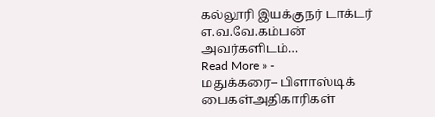கல்லூரி இயக்குநர் டாக்டர் எ.வ.வே.கம்பன் அவர்களிடம்…
Read More » -
மதுக்கரை– பிளாஸ்டிக் பைகள்அதிகாரிகள்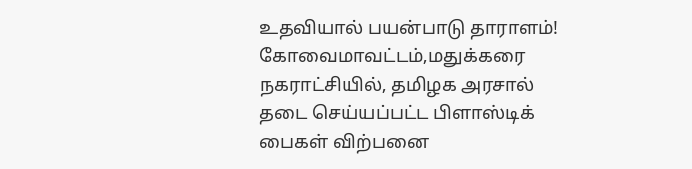உதவியால் பயன்பாடு தாராளம்!
கோவைமாவட்டம்,மதுக்கரை நகராட்சியில், தமிழக அரசால் தடை செய்யப்பட்ட பிளாஸ்டிக் பைகள் விற்பனை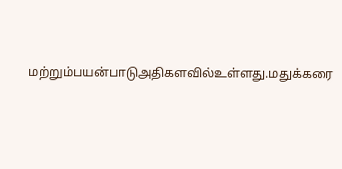மற்றும்பயன்பாடுஅதிகளவில்உள்ளது.மதுக்கரை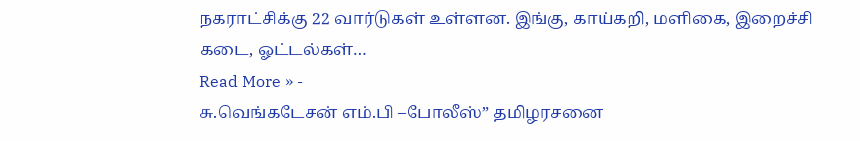நகராட்சிக்கு 22 வார்டுகள் உள்ளன. இங்கு, காய்கறி, மளிகை, இறைச்சி கடை, ஓட்டல்கள்…
Read More » -
சு.வெங்கடேசன் எம்.பி –போலீஸ்” தமிழரசனை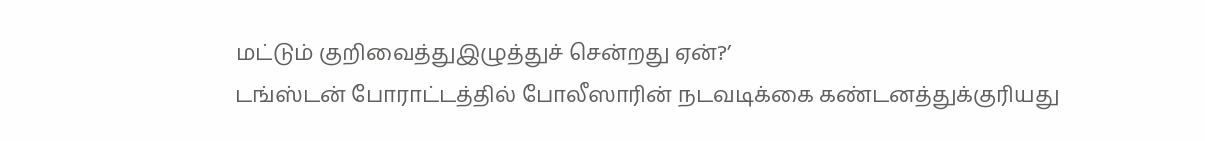மட்டும் குறிவைத்துஇழுத்துச் சென்றது ஏன்?’
டங்ஸ்டன் போராட்டத்தில் போலீஸாரின் நடவடிக்கை கண்டனத்துக்குரியது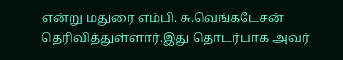என்று மதுரை எம்பி. சு.வெங்கடேசன் தெரிவித்துள்ளார்.இது தொடர்பாக அவர்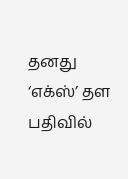தனது ‘எக்ஸ்’ தள பதிவில்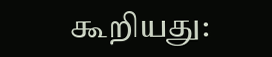கூறியது: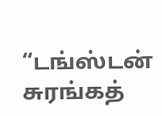“டங்ஸ்டன் சுரங்கத்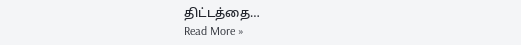திட்டத்தை…
Read More »